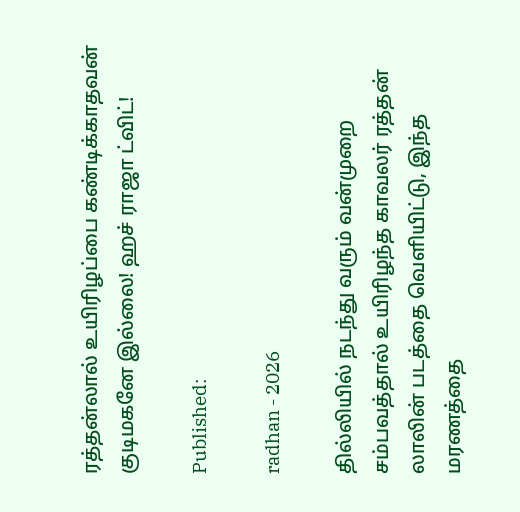ரத்தன்லால் உயிரிழப்பை கண்டிக்காதவன் குடிமகனே இல்லை! ஹச் ராஜா ட்விட்!

Published:

radhan - 2026

தில்லியில் நடந்து வரும் வன்முறை சம்பவத்தால் உயிரிழந்த காவலர் ரத்தன் லாலின் படத்தை வெளியிட்டு, இந்த மரணத்தை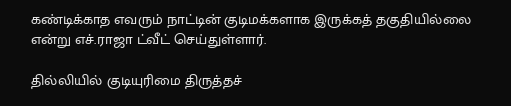கண்டிக்காத எவரும் நாட்டின் குடிமக்களாக இருக்கத் தகுதியில்லை என்று எச்.ராஜா ட்வீட் செய்துள்ளார்.

தில்லியில் குடியுரிமை திருத்தச்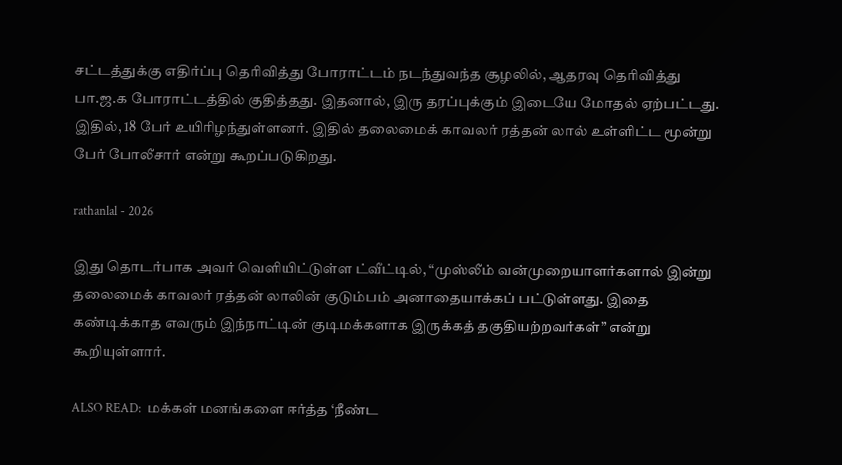சட்டத்துக்கு எதிர்ப்பு தெரிவித்து போராட்டம் நடந்துவந்த சூழலில், ஆதரவு தெரிவித்து பா.ஜ.க போராட்டத்தில் குதித்தது. இதனால், இரு தரப்புக்கும் இடையே மோதல் ஏற்பட்டது. இதில், 18 பேர் உயிரிழந்துள்ளனர். இதில் தலைமைக் காவலர் ரத்தன் லால் உள்ளிட்ட மூன்று பேர் போலீசார் என்று கூறப்படுகிறது.

rathanlal - 2026

இது தொடர்பாக அவர் வெளியிட்டுள்ள ட்வீட்டில், “முஸ்லீம் வன்முறையாளர்களால் இன்று தலைமைக் காவலர் ரத்தன் லாலின் குடும்பம் அனாதையாக்கப் பட்டுள்ளது. இதை கண்டிக்காத எவரும் இந்நாட்டின் குடிமக்களாக இருக்கத் தகுதியற்றவர்கள்” என்று கூறியுள்ளார்.

ALSO READ:  மக்கள் மனங்களை ஈர்த்த ‘நீண்ட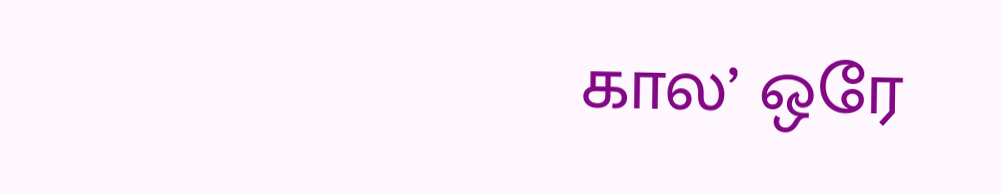கால’ ஒரே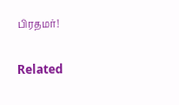பிரதமர்!

Related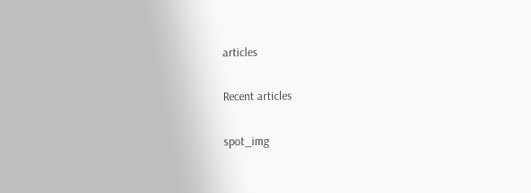articles

Recent articles

spot_img